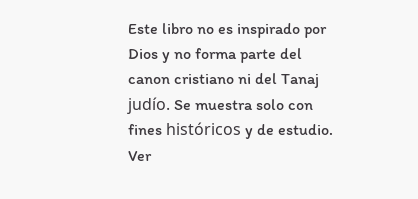Este libro no es inspirado por Dios y no forma parte del canon cristiano ni del Tanaj judío. Se muestra solo con fines históricos y de estudio. Ver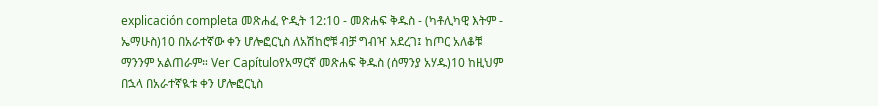explicación completa መጽሐፈ ዮዲት 12:10 - መጽሐፍ ቅዱስ - (ካቶሊካዊ እትም - ኤማሁስ)10 በአራተኛው ቀን ሆሎፎርኒስ ለአሽከሮቹ ብቻ ግብዣ አደረገ፤ ከጦር አለቆቹ ማንንም አልጠራም። Ver Capítuloየአማርኛ መጽሐፍ ቅዱስ (ሰማንያ አሃዱ)10 ከዚህም በኋላ በአራተኛዪቱ ቀን ሆሎፎርኒስ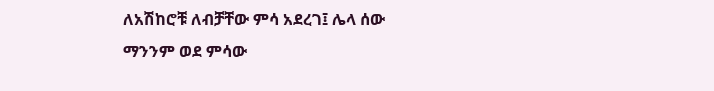ለአሽከሮቹ ለብቻቸው ምሳ አደረገ፤ ሌላ ሰው ማንንም ወደ ምሳው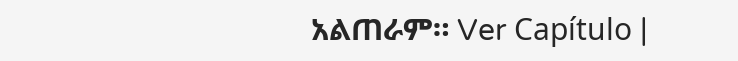አልጠራም። Ver Capítulo |